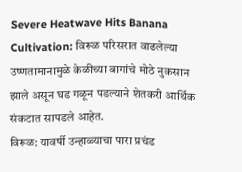Severe Heatwave Hits Banana Cultivation: विरूळ परिसरात वाढलेल्या उष्णतामानामुळे केळीच्या बागांचे मोठे नुकसान झाले असून घड गळून पडल्याने शेतकरी आर्थिक संकटात सापडले आहेत.
विरूळ: यावर्षी उन्हाळ्याचा पारा प्रचंड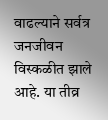वाढल्याने सर्वत्र जनजीवन विस्कळीत झाले आहे. या तीव्र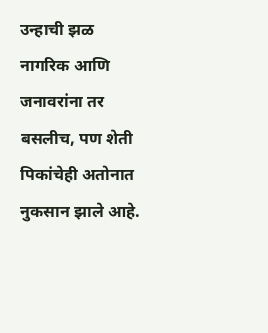उन्हाची झळ नागरिक आणि जनावरांना तर बसलीच, पण शेती पिकांचेही अतोनात नुकसान झाले आहे.